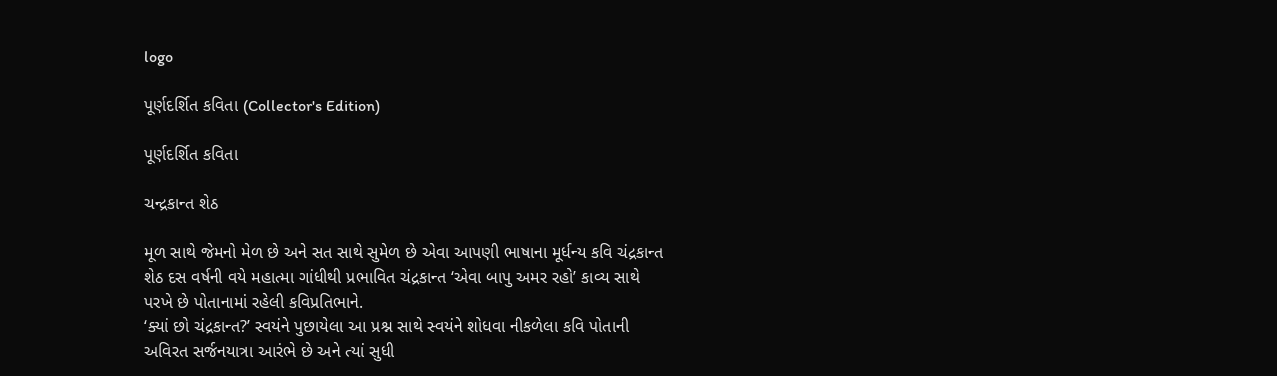logo

પૂર્ણદર્શિત કવિતા (Collector's Edition)

પૂર્ણદર્શિત કવિતા

ચન્દ્રકાન્ત શેઠ

મૂળ સાથે જેમનો મેળ છે અને સત સાથે સુમેળ છે એવા આપણી ભાષાના મૂર્ધન્ય કવિ ચંદ્રકાન્ત શેઠ દસ વર્ષની વયે મહાત્મા ગાંધીથી પ્રભાવિત ચંદ્રકાન્ત ‘એવા બાપુ અમર રહો’ કાવ્ય સાથે પરખે છે પોતાનામાં રહેલી કવિપ્રતિભાને.
‘ક્યાં છો ચંદ્રકાન્ત?’ સ્વયંને પુછાયેલા આ પ્રશ્ન સાથે સ્વયંને શોધવા નીકળેલા કવિ પોતાની અવિરત સર્જનયાત્રા આરંભે છે અને ત્યાં સુધી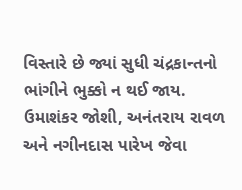વિસ્તારે છે જ્યાં સુધી ચંદ્રકાન્તનો ભાંગીને ભુક્કો ન થઈ જાય. ઉમાશંકર જોશી, અનંતરાય રાવળ અને નગીનદાસ પારેખ જેવા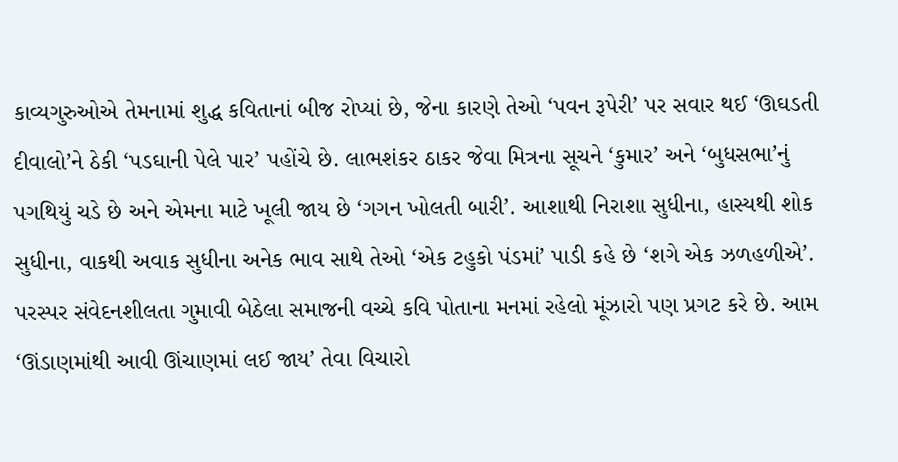કાવ્યગુરુઓએ તેમનામાં શુદ્ધ કવિતાનાં બીજ રોપ્યાં છે, જેના કારણે તેઓ ‘પવન રૂપેરી’ પર સવાર થઈ ‘ઊઘડતી દીવાલો’ને ઠેકી ‘પડઘાની પેલે પાર’ પહોંચે છે. લાભશંકર ઠાકર જેવા મિત્રના સૂચને ‘કુમાર’ અને ‘બુધસભા’નું પગથિયું ચડે છે અને એમના માટે ખૂલી જાય છે ‘ગગન ખોલતી બારી’. આશાથી નિરાશા સુધીના, હાસ્યથી શોક સુધીના, વાકથી અવાક સુધીના અનેક ભાવ સાથે તેઓ ‘એક ટહુકો પંડમાં’ પાડી કહે છે ‘શગે એક ઝળહળીએ’. પરસ્પર સંવેદનશીલતા ગુમાવી બેઠેલા સમાજની વચ્ચે કવિ પોતાના મનમાં રહેલો મૂંઝારો પણ પ્રગટ કરે છે. આમ ‘ઊંડાણમાંથી આવી ઊંચાણમાં લઈ જાય’ તેવા વિચારો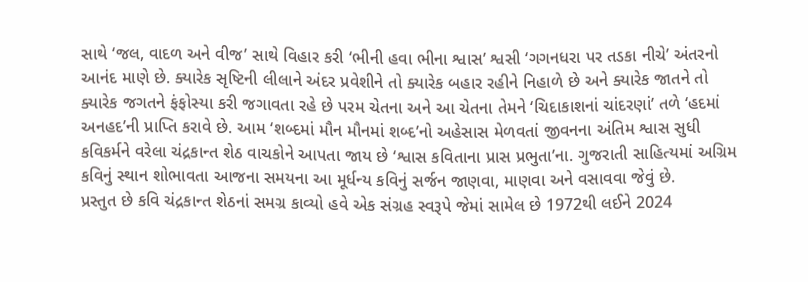સાથે ‘જલ, વાદળ અને વીજ’ સાથે વિહાર કરી ‘ભીની હવા ભીના શ્વાસ’ શ્વસી ‘ગગનધરા પર તડકા નીચે’ અંતરનો આનંદ માણે છે. ક્યારેક સૃષ્ટિની લીલાને અંદર પ્રવેશીને તો ક્યારેક બહાર રહીને નિહાળે છે અને ક્યારેક જાતને તો ક્યારેક જગતને ફંફોસ્યા કરી જગાવતા રહે છે પરમ ચેતના અને આ ચેતના તેમને ‘ચિદાકાશનાં ચાંદરણાં’ તળે ‘હદમાં અનહદ’ની પ્રાપ્તિ કરાવે છે. આમ ‘શબ્દમાં મૌન મૌનમાં શબ્દ’નો અહેસાસ મેળવતાં જીવનના અંતિમ શ્વાસ સુધી કવિકર્મને વરેલા ચંદ્રકાન્ત શેઠ વાચકોને આપતા જાય છે ‘શ્વાસ કવિતાના પ્રાસ પ્રભુતા’ના. ગુજરાતી સાહિત્યમાં અગ્રિમ કવિનું સ્થાન શોભાવતા આજના સમયના આ મૂર્ધન્ય કવિનું સર્જન જાણવા, માણવા અને વસાવવા જેવું છે.
પ્રસ્તુત છે કવિ ચંદ્રકાન્ત શેઠનાં સમગ્ર કાવ્યો હવે એક સંગ્રહ સ્વરૂપે જેમાં સામેલ છે 1972થી લઈને 2024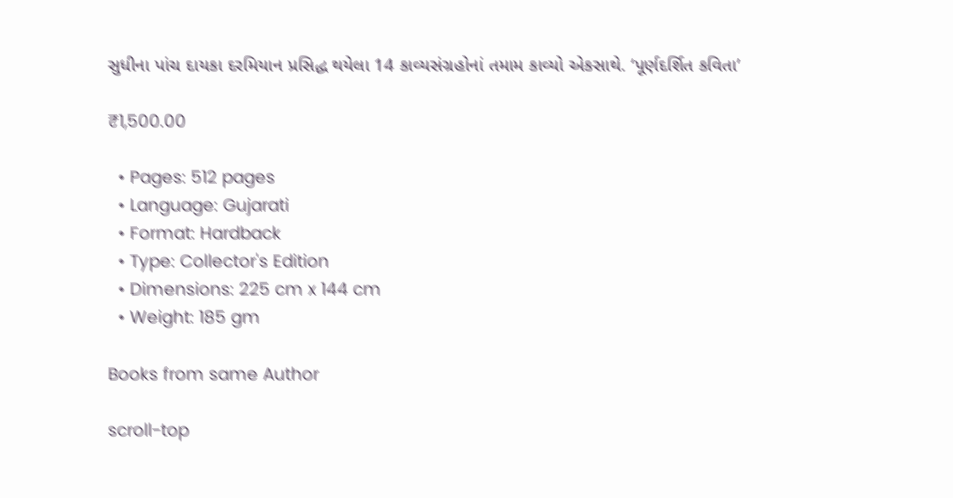સુધીના પાંચ દાયકા દરમિયાન પ્રસિદ્ધ થયેલા 14 કાવ્યસંગ્રહોનાં તમામ કાવ્યો એકસાથે. ‘પૂર્ણદર્શિત કવિતા’

₹1,500.00

  • Pages: 512 pages
  • Language: Gujarati
  • Format: Hardback
  • Type: Collector's Edition
  • Dimensions: 225 cm x 144 cm
  • Weight: 185 gm

Books from same Author

scroll-top